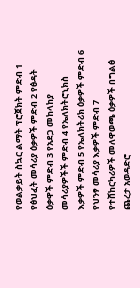የወልቃይት ስኳር ልማት ፕሮጀክት ምድብ 1 የፅህፈት መሳሪያ ዕቃዎች ምድብ 2 የፅዳት ዕቃዋች ምድብ 3 የአደጋ መከላከያ መሳሪያዎችች ምድብ 4 የኤለክትሮኒክስ እቃዎች ምድብ 5 የኤለክትሪክ ዕቃዎች ምድብ 6 የህንፃ መሳሪያ እቃዎች ምድብ 7 የተሸከርካሪዎች መለዋወጫ ዕቃዎች በግልፅ ጨረታ አወዳድሮ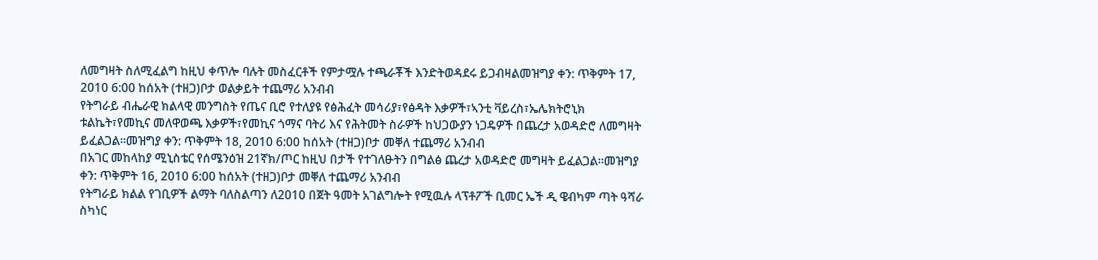ለመግዛት ስለሚፈልግ ከዚህ ቀጥሎ ባሉት መስፈርቶች የምታሟሉ ተጫራቾች እንድትወዳደሩ ይጋብዛልመዝግያ ቀን: ጥቅምት 17, 2010 6:00 ከሰአት (ተዘጋ)ቦታ ወልቃይት ተጨማሪ አንብብ
የትግራይ ብሔራዊ ክልላዊ መንግስት የጤና ቢሮ የተለያዩ የፅሕፈት መሳሪያ፣የፅዳት እቃዎች፣ኣንቲ ቫይረስ፣ኤሌክትሮኒክ ቱልኬት፣የመኪና መለዋወጫ እቃዎች፣የመኪና ጎማና ባትሪ እና የሕትመት ስራዎች ከህጋውያን ነጋዴዎች በጨረታ አወዳድሮ ለመግዛት ይፈልጋል።መዝግያ ቀን: ጥቅምት 18, 2010 6:00 ከሰአት (ተዘጋ)ቦታ መቐለ ተጨማሪ አንብብ
በአገር መከላከያ ሚኒስቴር የሰሜንዕዝ 21ኛክ/ጦር ከዚህ በታች የተገለፁትን በግልፅ ጨረታ አወዳድሮ መግዛት ይፈልጋል።መዝግያ ቀን: ጥቅምት 16, 2010 6:00 ከሰአት (ተዘጋ)ቦታ መቐለ ተጨማሪ አንብብ
የትግራይ ክልል የገቢዎች ልማት ባለስልጣን ለ2010 በጀት ዓመት አገልግሎት የሚዉሉ ላፕቶፖች ቢመር ኤች ዲ ዌብካም ጣት ዓሻራ ስካነር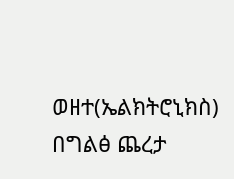ወዘተ(ኤልክትሮኒክስ) በግልፅ ጨረታ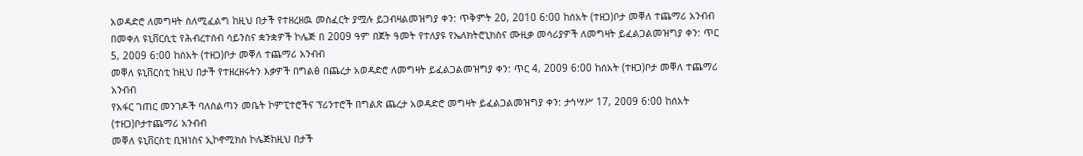አወዳድሮ ለመግዛት ስለሚፈልግ ከዚህ በታች የተዘረዘዉ መስፈርት ያሟሉ ይጋብዛልመዝግያ ቀን: ጥቅምት 20, 2010 6:00 ከሰአት (ተዘጋ)ቦታ መቐለ ተጨማሪ አንብብ
በመቀለ ዩኒቨርሲቲ የሕብረተሰብ ሳይንስና ቋንቋዎች ኮሌጅ በ 2009 ዓም በጀት ዓመት የተለያዩ የኤለክትሮኒክስና ሙዚቃ መሳሪያዎች ለመግዛት ይፈልጋልመዝግያ ቀን: ጥር 5, 2009 6:00 ከሰአት (ተዘጋ)ቦታ መቐለ ተጨማሪ አንብብ
መቐለ ዩኒቨርስቲ ከዚህ በታች የተዘረዘሩትን እቃዎች በግልፅ በጨረታ አወዳድሮ ለመግዛት ይፈልጋልመዝግያ ቀን: ጥር 4, 2009 6:00 ከሰአት (ተዘጋ)ቦታ መቐለ ተጨማሪ አንብብ
የአፋር ገጠር መንገዶች ባለስልጣን መቤት ኮምፒተሮችና ፕሪንተሮች በግልጽ ጨረታ አወዳድሮ መግዛት ይፈልጋልመዝግያ ቀን: ታኅሣሥ 17, 2009 6:00 ከሰአት (ተዘጋ)ቦታተጨማሪ አንብብ
መቐለ ዩኒቨርስቲ ቢዝነስና ኢኮኖሚክስ ኮሌጅከዚህ በታች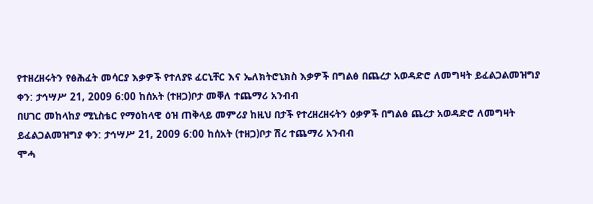የተዘረዘሩትን የፅሕፈት መሳርያ እቃዎች የተለያዩ ፈርኒቸር እና ኤለክትሮኒክስ እቃዎች በግልፅ በጨረታ አወዳድሮ ለመግዛት ይፈልጋልመዝግያ ቀን: ታኅሣሥ 21, 2009 6:00 ከሰአት (ተዘጋ)ቦታ መቐለ ተጨማሪ አንብብ
በሀገር መከላከያ ሚኒስቴር የማዕከላዊ ዕዝ ጠቅላይ መምሪያ ከዚህ በታች የተረዘረዘሩትን ዕቃዎች በግልፅ ጨረታ አወዳድሮ ለመግዛት ይፈልጋልመዝግያ ቀን: ታኅሣሥ 21, 2009 6:00 ከሰአት (ተዘጋ)ቦታ ሽረ ተጨማሪ አንብብ
ሞሓ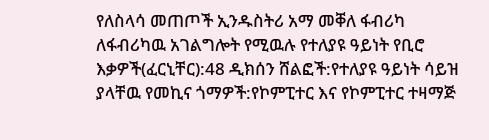የለስላሳ መጠጦች ኢንዱስትሪ አማ መቐለ ፋብሪካ ለፋብሪካዉ አገልግሎት የሚዉሉ የተለያዩ ዓይነት የቢሮ እቃዎች(ፈርኒቸር):48 ዲክሰን ሸልፎች:የተለያዩ ዓይነት ሳይዝ ያላቸዉ የመኪና ጎማዎች:የኮምፒተር እና የኮምፒተር ተዛማጅ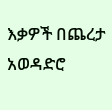እቃዎች በጨረታ አወዳድሮ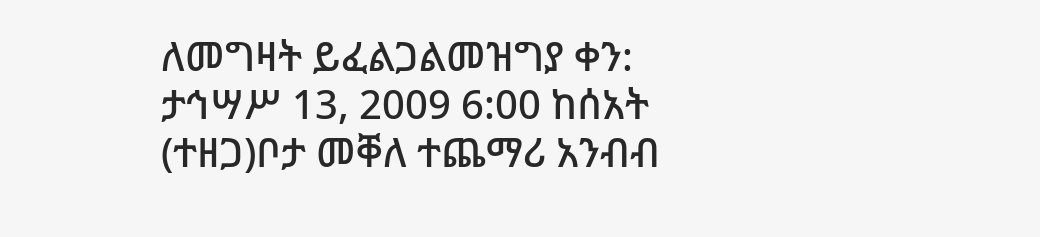ለመግዛት ይፈልጋልመዝግያ ቀን: ታኅሣሥ 13, 2009 6:00 ከሰአት (ተዘጋ)ቦታ መቐለ ተጨማሪ አንብብ